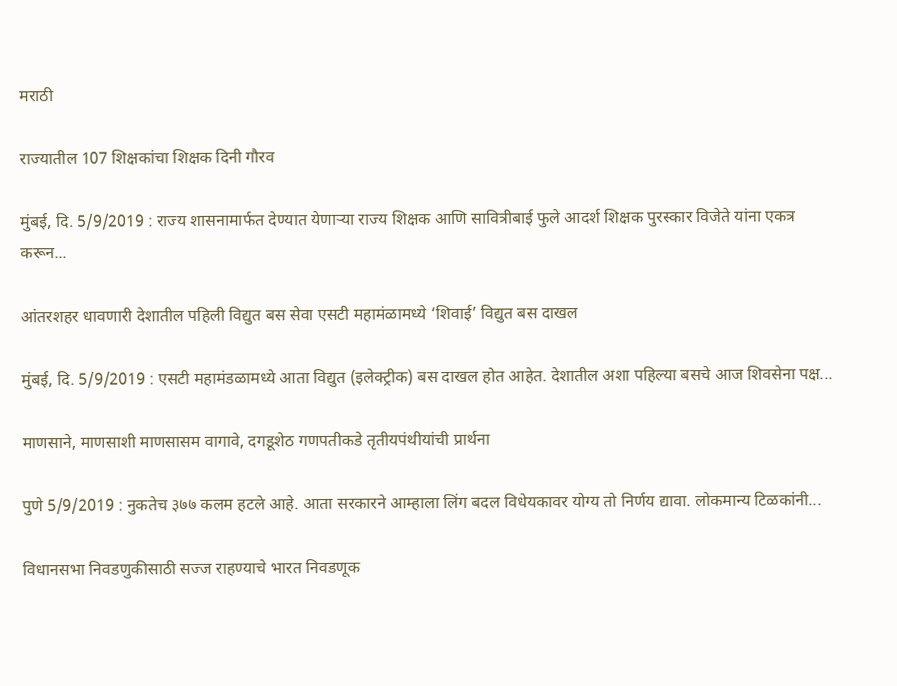मराठी

राज्यातील 107 शिक्षकांचा शिक्षक दिनी गौरव

मुंबई, दि. 5/9/2019 : राज्य शासनामार्फत देण्यात येणाऱ्या राज्य शिक्षक आणि सावित्रीबाई फुले आदर्श शिक्षक पुरस्कार विजेते यांना एकत्र करून...

आंतरशहर धावणारी देशातील पहिली विद्युत बस सेवा एसटी महामंळामध्ये ‘शिवाई’ विद्युत बस दाखल

मुंबई, दि. 5/9/2019 : एसटी महामंडळामध्ये आता विद्युत (इलेक्ट्रीक) बस दाखल होत आहेत. देशातील अशा पहिल्या बसचे आज शिवसेना पक्ष...

माणसाने, माणसाशी माणसासम वागावे, दगडूशेठ गणपतीकडे तृतीयपंथीयांची प्रार्थना

पुणे 5/9/2019 : नुकतेच ३७७ कलम हटले आहे. आता सरकारने आम्हाला लिंग बदल विधेयकावर योग्य तो निर्णय द्यावा. लोकमान्य टिळकांनी...

विधानसभा निवडणुकीसाठी सज्ज राहण्याचे भारत निवडणूक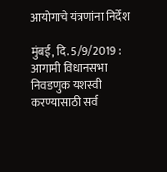आयोगाचे यंत्रणांना निर्देश

मुंबई, दि. 5/9/2019 : आगामी विधानसभा निवडणुक यशस्वी करण्यासाठी सर्व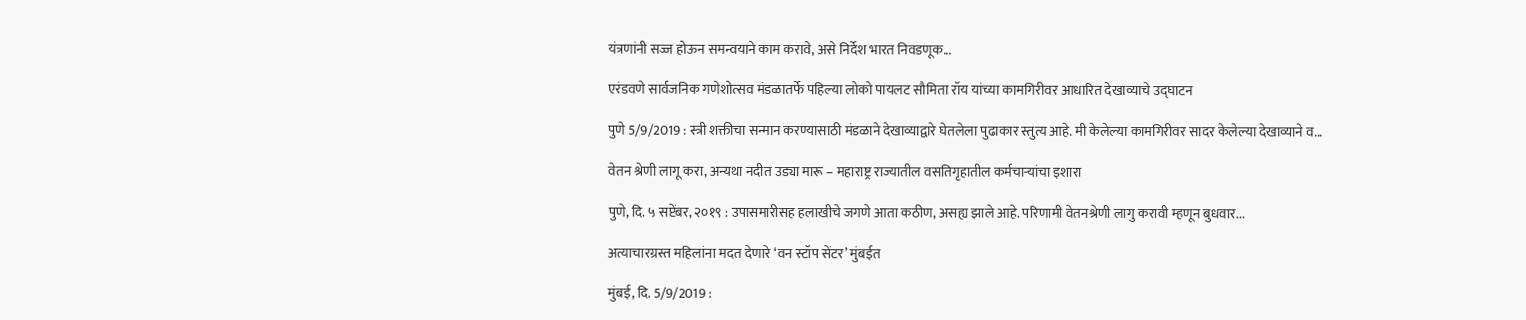यंत्रणांनी सज्ज होऊन समन्वयाने काम करावे, असे निर्देश भारत निवडणूक...

एरंडवणे सार्वजनिक गणेशोत्सव मंडळातर्फे पहिल्या लोको पायलट सौमिता रॉय यांच्या कामगिरीवर आधारित देखाव्याचे उद्घाटन

पुणे 5/9/2019 : स्त्री शक्तीचा सन्मान करण्यासाठी मंडळाने देखाव्याद्वारे घेतलेला पुढाकार स्तुत्य आहे. मी केलेल्या कामगिरीवर सादर केलेल्या देखाव्याने व...

वेतन श्रेणी लागू करा, अन्यथा नदीत उड्या मारू – महाराष्ट्र राज्यातील वसतिगृहातील कर्मचाऱ्यांचा इशारा

पुणे, दि. ५ सप्टेंबर, २०१९ : उपासमारीसह हलाखीचे जगणे आता कठीण, असह्य झाले आहे. परिणामी वेतनश्रेणी लागु करावी म्हणून बुधवार...

अत्याचारग्रस्त महिलांना मदत देणारे ‘वन स्टॉप सेंटर’ मुंबईत

मुंबई, दि. 5/9/2019 :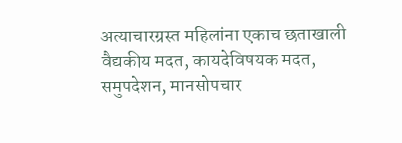अत्याचारग्रस्त महिलांना एकाच छताखाली वैद्यकीय मदत, कायदेविषयक मदत, समुपदेशन, मानसोपचार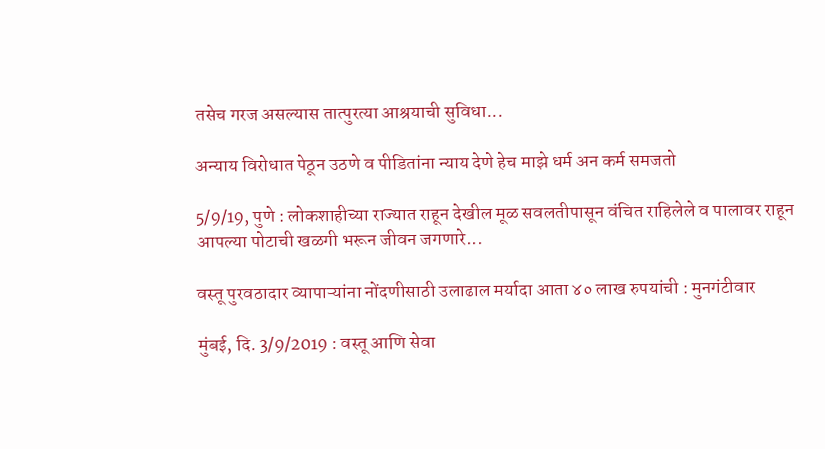तसेच गरज असल्यास तात्पुरत्या आश्रयाची सुविधा...

अन्याय विरोधात पेठून उठणे व पीडितांना न्याय देणे हेच माझे धर्म अन कर्म समजतो

5/9/19, पुणे : लोकशाहीच्या राज्यात राहून देखील मूळ सवलतीपासून वंचित राहिलेले व पालावर राहून आपल्या पोटाची खळगी भरून जीवन जगणारे...

वस्तू पुरवठादार व्यापाऱ्यांना नोंदणीसाठी उलाढाल मर्यादा आता ४० लाख रुपयांची : मुनगंटीवार

मुंबई, दि. 3/9/2019 : वस्तू आणि सेवा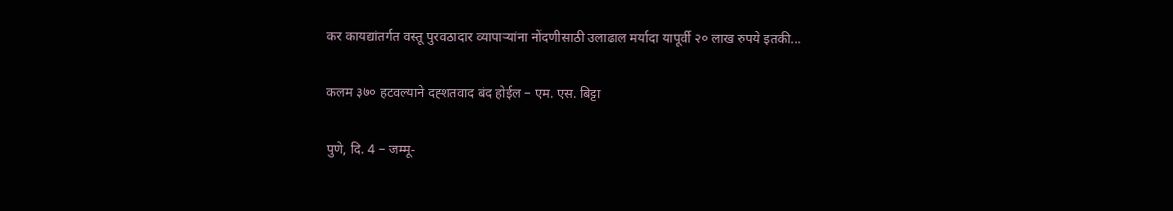कर कायद्यांतर्गत वस्तू पुरवठादार व्यापाऱ्यांना नोंदणीसाठी उलाढाल मर्यादा यापूर्वी २० लाख रुपये इतकी...

कलम ३७० हटवल्याने दह्शतवाद बंद होईल – एम. एस. बिट्टा

पुणे, दि. 4 – जम्मू-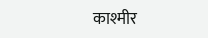काश्मीर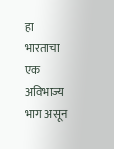हा भारताचा एक अविभाज्य भाग असून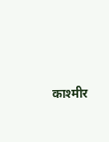काश्मीर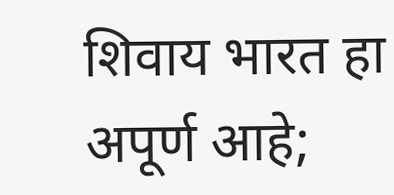शिवाय भारत हा अपूर्ण आहे;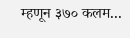म्हणून ३७० कलम...